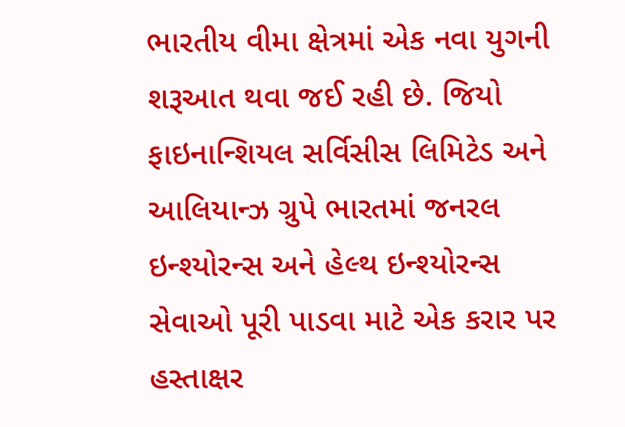ભારતીય વીમા ક્ષેત્રમાં એક નવા યુગની શરૂઆત થવા જઈ રહી છે. જિયો ફાઇનાન્શિયલ સર્વિસીસ લિમિટેડ અને આલિયાન્ઝ ગ્રુપે ભારતમાં જનરલ ઇન્શ્યોરન્સ અને હેલ્થ ઇન્શ્યોરન્સ સેવાઓ પૂરી પાડવા માટે એક કરાર પર હસ્તાક્ષર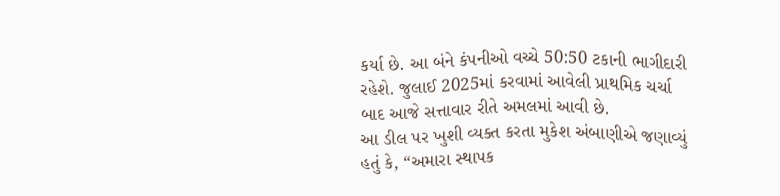કર્યા છે. આ બંને કંપનીઓ વચ્ચે 50:50 ટકાની ભાગીદારી રહેશે. જુલાઈ 2025માં કરવામાં આવેલી પ્રાથમિક ચર્ચા બાદ આજે સત્તાવાર રીતે અમલમાં આવી છે.
આ ડીલ પર ખુશી વ્યક્ત કરતા મુકેશ અંબાણીએ જણાવ્યું હતું કે, “અમારા સ્થાપક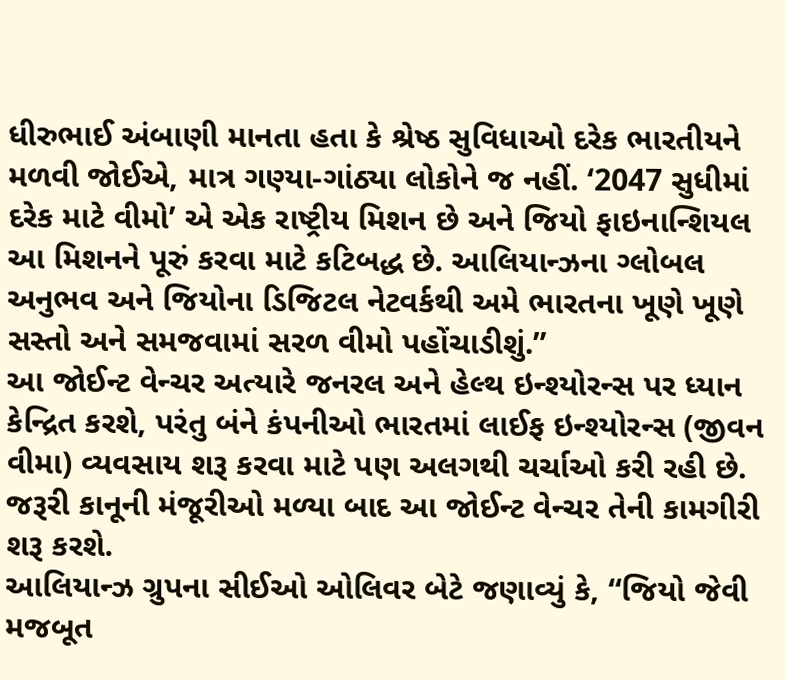ધીરુભાઈ અંબાણી માનતા હતા કે શ્રેષ્ઠ સુવિધાઓ દરેક ભારતીયને મળવી જોઈએ, માત્ર ગણ્યા-ગાંઠ્યા લોકોને જ નહીં. ‘2047 સુધીમાં દરેક માટે વીમો’ એ એક રાષ્ટ્રીય મિશન છે અને જિયો ફાઇનાન્શિયલ આ મિશનને પૂરું કરવા માટે કટિબદ્ધ છે. આલિયાન્ઝના ગ્લોબલ અનુભવ અને જિયોના ડિજિટલ નેટવર્કથી અમે ભારતના ખૂણે ખૂણે સસ્તો અને સમજવામાં સરળ વીમો પહોંચાડીશું.”
આ જોઈન્ટ વેન્ચર અત્યારે જનરલ અને હેલ્થ ઇન્શ્યોરન્સ પર ધ્યાન કેન્દ્રિત કરશે, પરંતુ બંને કંપનીઓ ભારતમાં લાઈફ ઇન્શ્યોરન્સ (જીવન વીમા) વ્યવસાય શરૂ કરવા માટે પણ અલગથી ચર્ચાઓ કરી રહી છે. જરૂરી કાનૂની મંજૂરીઓ મળ્યા બાદ આ જોઈન્ટ વેન્ચર તેની કામગીરી શરૂ કરશે.
આલિયાન્ઝ ગ્રુપના સીઈઓ ઓલિવર બેટે જણાવ્યું કે, “જિયો જેવી મજબૂત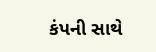કંપની સાથે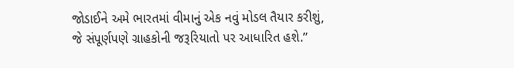જોડાઈને અમે ભારતમાં વીમાનું એક નવું મોડલ તૈયાર કરીશું, જે સંપૂર્ણપણે ગ્રાહકોની જરૂરિયાતો પર આધારિત હશે.”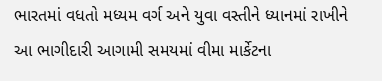ભારતમાં વધતો મધ્યમ વર્ગ અને યુવા વસ્તીને ધ્યાનમાં રાખીને આ ભાગીદારી આગામી સમયમાં વીમા માર્કેટના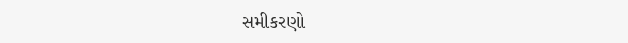સમીકરણો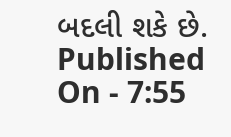બદલી શકે છે.
Published On - 7:55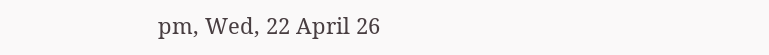pm, Wed, 22 April 26